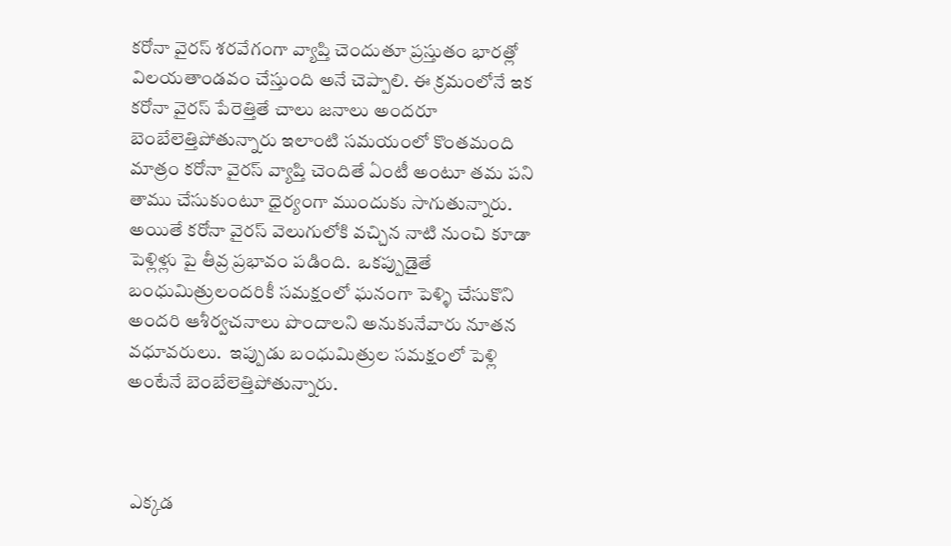కరోనా వైరస్ శరవేగంగా వ్యాప్తి చెందుతూ ప్రస్తుతం భారత్లో విలయతాండవం చేస్తుంది అనే చెప్పాలి. ఈ క్రమంలోనే ఇక కరోనా వైరస్ పేరెత్తితే చాలు జనాలు అందరూ బెంబేలెత్తిపోతున్నారు ఇలాంటి సమయంలో కొంతమంది మాత్రం కరోనా వైరస్ వ్యాప్తి చెందితే ఏంటీ అంటూ తమ పని తాము చేసుకుంటూ ధైర్యంగా ముందుకు సాగుతున్నారు. అయితే కరోనా వైరస్ వెలుగులోకి వచ్చిన నాటి నుంచి కూడా పెళ్లిళ్లు పై తీవ్ర ప్రభావం పడింది.  ఒకప్పుడైతే బంధుమిత్రులందరికీ సమక్షంలో ఘనంగా పెళ్ళి చేసుకొని అందరి ఆశీర్వచనాలు పొందాలని అనుకునేవారు నూతన వధూవరులు.  ఇప్పుడు బంధుమిత్రుల సమక్షంలో పెళ్లి అంటేనే బెంబేలెత్తిపోతున్నారు.



 ఎక్కడ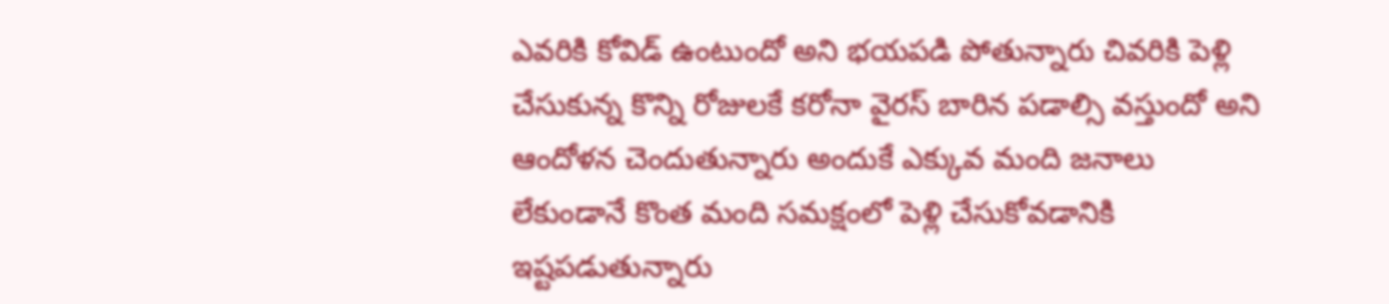ఎవరికి కోవిడ్ ఉంటుందో అని భయపడి పోతున్నారు చివరికి పెళ్లి చేసుకున్న కొన్ని రోజులకే కరోనా వైరస్ బారిన పడాల్సి వస్తుందో అని ఆందోళన చెందుతున్నారు అందుకే ఎక్కువ మంది జనాలు  లేకుండానే కొంత మంది సమక్షంలో పెళ్లి చేసుకోవడానికి ఇష్టపడుతున్నారు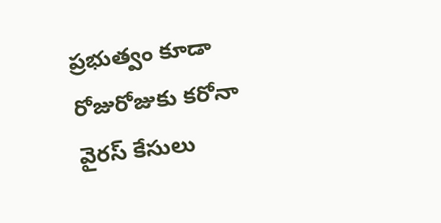ప్రభుత్వం కూడా రోజురోజుకు కరోనా వైరస్ కేసులు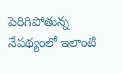పెరిగిపోతున్న నేపథ్యంలో ఇలాంటి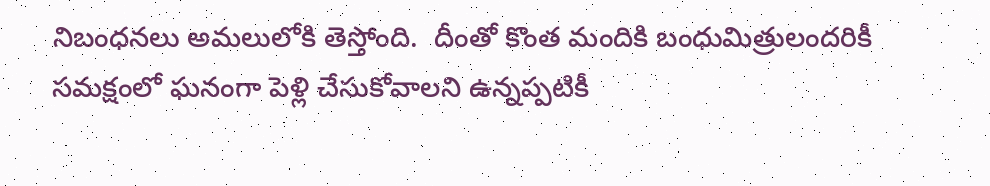నిబంధనలు అమలులోకి తెస్తోంది.  దీంతో కొంత మందికి బంధుమిత్రులందరికీ సమక్షంలో ఘనంగా పెళ్లి చేసుకోవాలని ఉన్నప్పటికీ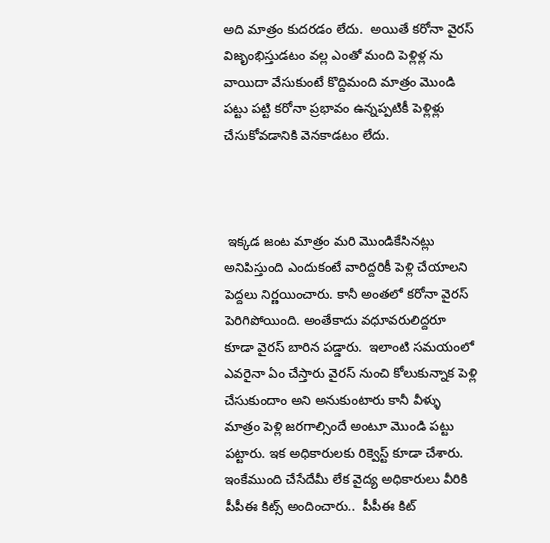అది మాత్రం కుదరడం లేదు.  అయితే కరోనా వైరస్ విజృంభిస్తుడటం వల్ల ఎంతో మంది పెళ్లిళ్ల ను  వాయిదా వేసుకుంటే కొద్దిమంది మాత్రం మొండి పట్టు పట్టి కరోనా ప్రభావం ఉన్నప్పటికీ పెళ్లిళ్లు చేసుకోవడానికి వెనకాడటం లేదు.



 ఇక్కడ జంట మాత్రం మరి మొండికేసినట్లు అనిపిస్తుంది ఎందుకంటే వారిద్దరికీ పెళ్లి చేయాలని పెద్దలు నిర్ణయించారు. కానీ అంతలో కరోనా వైరస్ పెరిగిపోయింది. అంతేకాదు వధూవరులిద్దరూ కూడా వైరస్ బారిన పడ్డారు.  ఇలాంటి సమయంలో ఎవరైనా ఏం చేస్తారు వైరస్ నుంచి కోలుకున్నాక పెళ్లి చేసుకుందాం అని అనుకుంటారు కానీ వీళ్ళు మాత్రం పెళ్లి జరగాల్సిందే అంటూ మొండి పట్టు పట్టారు. ఇక అధికారులకు రిక్వెస్ట్ కూడా చేశారు. ఇంకేముంది చేసేదేమీ లేక వైద్య అధికారులు వీరికి పీపీఈ కిట్స్ అందించారు..  పీపీఈ కిట్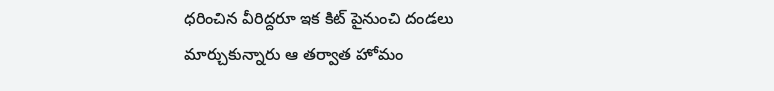ధరించిన వీరిద్దరూ ఇక కిట్ పైనుంచి దండలు మార్చుకున్నారు ఆ తర్వాత హోమం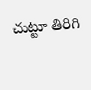చుట్టూ తిరిగి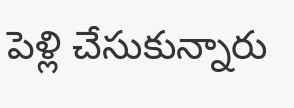పెళ్లి చేసుకున్నారు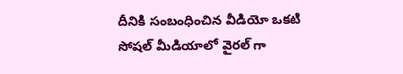దీనికి సంబంధించిన వీడియో ఒకటి సోషల్ మీడియాలో వైరల్ గా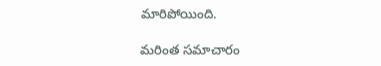మారిపోయింది.

మరింత సమాచారం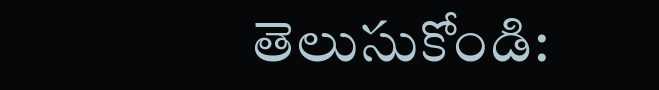తెలుసుకోండి: